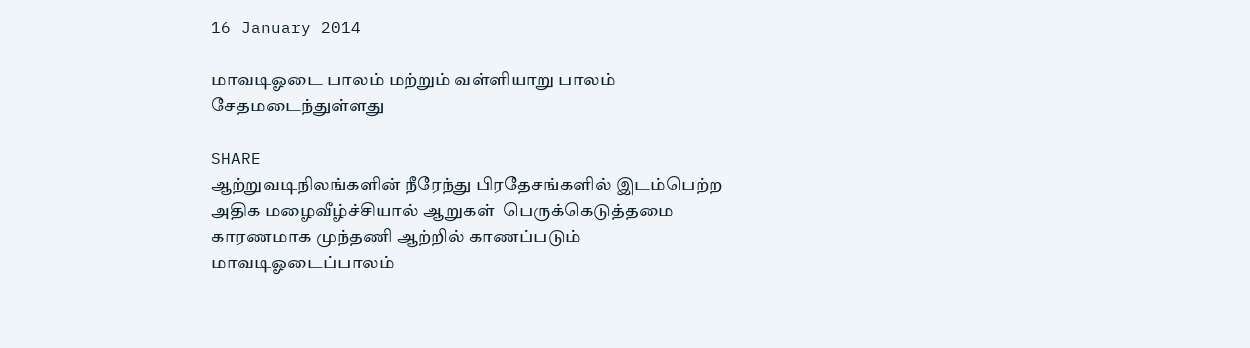16 January 2014

மாவடிஓடை பாலம் மற்றும் வள்ளியாறு பாலம் சேதமடைந்துள்ளது

SHARE
ஆற்றுவடிநிலங்களின் நீரேந்து பிரதேசங்களில் இடம்பெற்ற அதிக மழைவீழ்ச்சியால் ஆறுகள்  பெருக்கெடுத்தமை காரணமாக முந்தணி ஆற்றில் காணப்படும் மாவடிஓடைப்பாலம்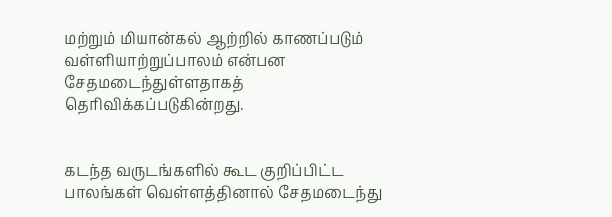மற்றும் மியான்கல் ஆற்றில் காணப்படும் வள்ளியாற்றுப்பாலம் என்பன சேதமடைந்துள்ளதாகத் தெரிவிக்கப்படுகின்றது.


கடந்த வருடங்களில் கூட குறிப்பிட்ட பாலங்கள் வெள்ளத்தினால் சேதமடைந்து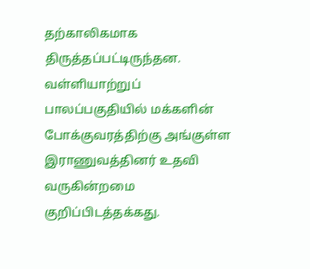தற்காலிகமாக திருத்தப்பட்டிருந்தன. வள்ளியாற்றுப் பாலப்பகுதியில் மக்களின் போக்குவரத்திற்கு அங்குள்ள இராணுவத்தினர் உதவி வருகின்றமை குறிப்பிடத்தக்கது.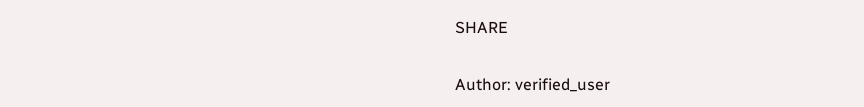SHARE

Author: verified_user